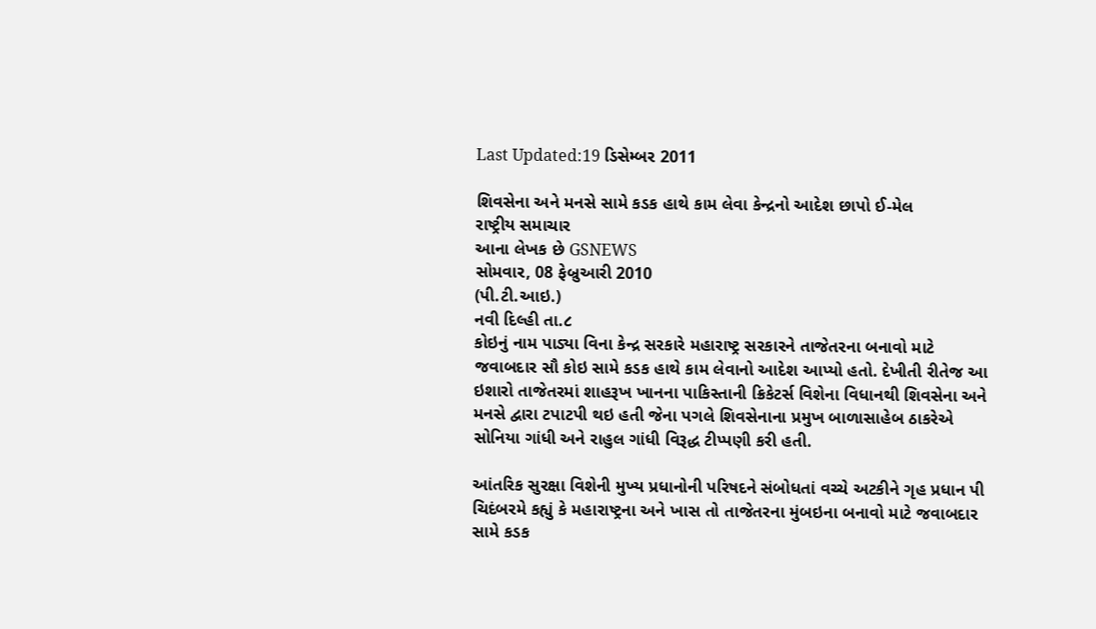Last Updated:19 ડિસેમ્બર 2011

શિવસેના અને મનસે સામે કડક હાથે કામ લેવા કેન્દ્રનો આદેશ છાપો ઈ-મેલ
રાષ્ટ્રીય સમાચાર
આના લેખક છે GSNEWS
સોમવાર, 08 ફેબ્રુઆરી 2010
(પી.ટી.આઇ.)
નવી દિલ્હી તા.૮
કોઇનું નામ પાડ્યા વિના કેન્દ્ર સરકારે મહારાષ્ટ્ર સરકારને તાજેતરના બનાવો માટે જવાબદાર સૌ કોઇ સામે કડક હાથે કામ લેવાનો આદેશ આપ્યો હતો. દેખીતી રીતેજ આ ઇશારો તાજેતરમાં શાહરૂખ ખાનના પાકિસ્તાની ક્રિકેટર્સ વિશેના વિધાનથી શિવસેના અને મનસે દ્વારા ટપાટપી થઇ હતી જેના પગલે શિવસેનાના પ્રમુખ બાળાસાહેબ ઠાકરેએ સોનિયા ગાંધી અને રાહુલ ગાંધી વિરૂદ્ધ ટીપ્પણી કરી હતી.

આંતરિક સુરક્ષા વિશેની મુખ્ય પ્રધાનોની પરિષદને સંબોધતાં વચ્ચે અટકીને ગૃહ પ્રધાન પી ચિદંબરમે કહ્યું કે મહારાષ્ટ્રના અને ખાસ તો તાજેતરના મુંબઇના બનાવો માટે જવાબદાર સામે કડક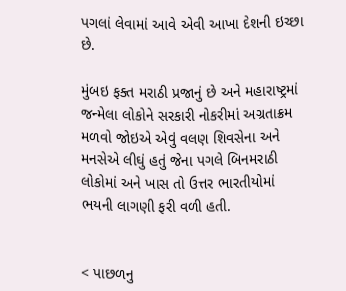પગલાં લેવામાં આવે એવી આખા દેશની ઇચ્છા છે.

મુંબઇ ફક્ત મરાઠી પ્રજાનું છે અને મહારાષ્ટ્રમાં જન્મેલા લોકોને સરકારી નોકરીમાં અગ્રતાક્રમ મળવો જોઇએ એવું વલણ શિવસેના અને મનસેએ લીઘું હતું જેના પગલે બિનમરાઠી લોકોમાં અને ખાસ તો ઉત્તર ભારતીયોમાં ભયની લાગણી ફરી વળી હતી.


< પાછળનુ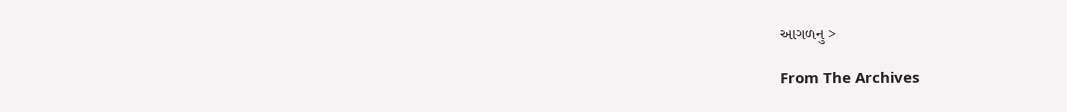આગળનુ >

From The Archives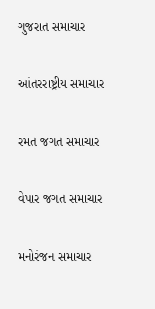ગુજરાત સમાચાર

આંતરરાષ્ટ્રીય સમાચાર

રમત જગત સમાચાર

વેપાર જગત સમાચાર

મનોરંજન સમાચાર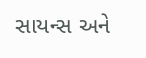સાયન્સ અને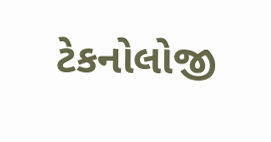ટેકનોલોજી